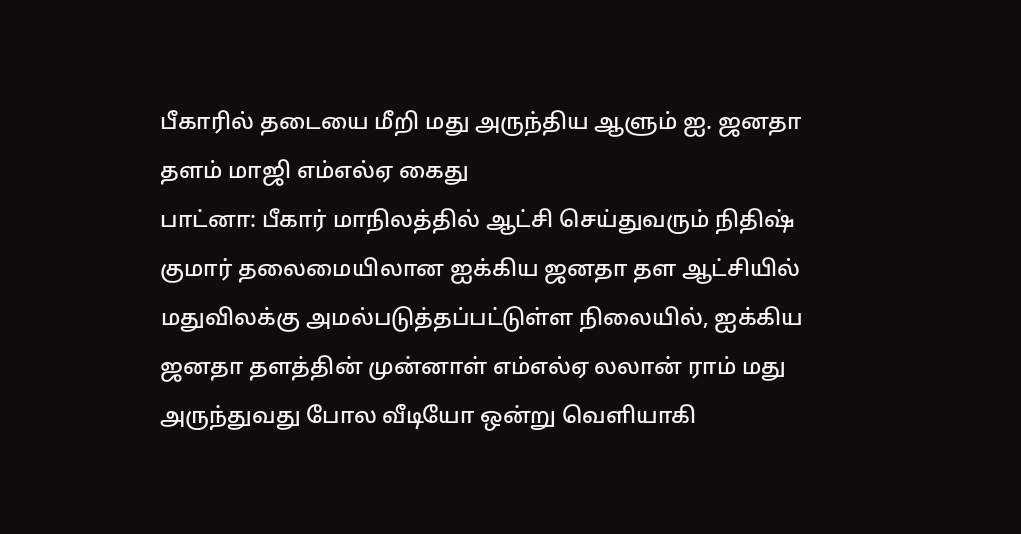பீகாரில் தடையை மீறி மது அருந்திய ஆளும் ஐ. ஜனதா தளம் மாஜி எம்எல்ஏ கைது
பாட்னா: பீகார் மாநிலத்தில் ஆட்சி செய்துவரும் நிதிஷ் குமார் தலைமையிலான ஐக்கிய ஜனதா தள ஆட்சியில் மதுவிலக்கு அமல்படுத்தப்பட்டுள்ள நிலையில், ஐக்கிய ஜனதா தளத்தின் முன்னாள் எம்எல்ஏ லலான் ராம் மது அருந்துவது போல வீடியோ ஒன்று வெளியாகி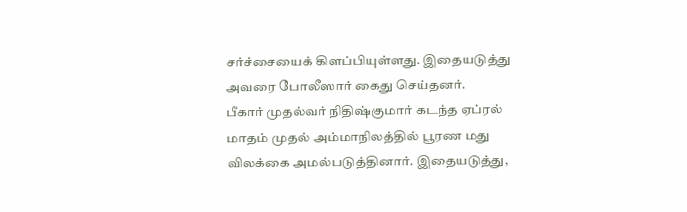சர்ச்சையைக் கிளப்பியுள்ளது. இதையடுத்து அவரை போலீஸார் கைது செய்தனர்.
பீகார் முதல்வர் நிதிஷ்குமார் கடந்த ஏப்ரல் மாதம் முதல் அம்மாநிலத்தில் பூரண மது விலக்கை அமல்படுத்தினார். இதையடுத்து,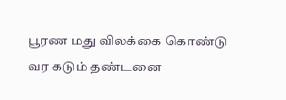பூரண மது விலக்கை கொண்டு வர கடும் தண்டனை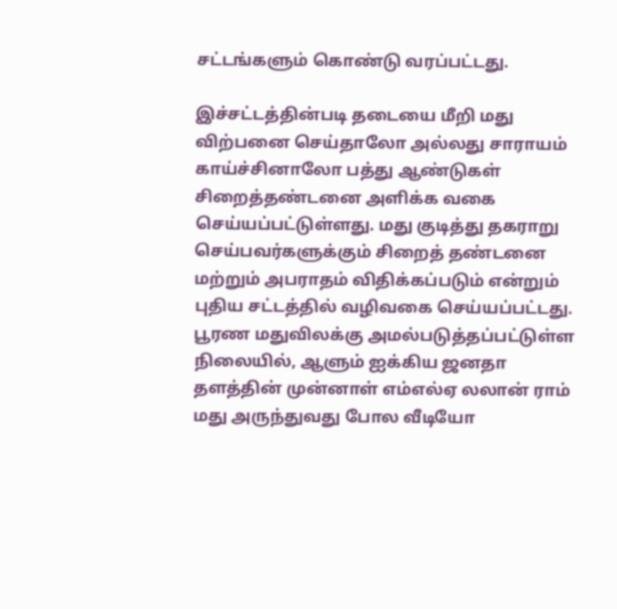சட்டங்களும் கொண்டு வரப்பட்டது.

இச்சட்டத்தின்படி தடையை மீறி மது விற்பனை செய்தாலோ அல்லது சாராயம் காய்ச்சினாலோ பத்து ஆண்டுகள் சிறைத்தண்டனை அளிக்க வகை செய்யப்பட்டுள்ளது. மது குடித்து தகராறு செய்பவர்களுக்கும் சிறைத் தண்டனை மற்றும் அபராதம் விதிக்கப்படும் என்றும் புதிய சட்டத்தில் வழிவகை செய்யப்பட்டது.
பூரண மதுவிலக்கு அமல்படுத்தப்பட்டுள்ள நிலையில், ஆளும் ஐக்கிய ஜனதா தளத்தின் முன்னாள் எம்எல்ஏ லலான் ராம் மது அருந்துவது போல வீடியோ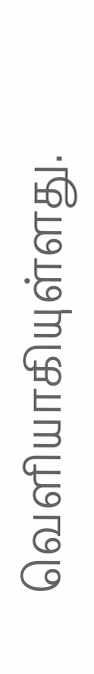வெளியாகியுள்ளது.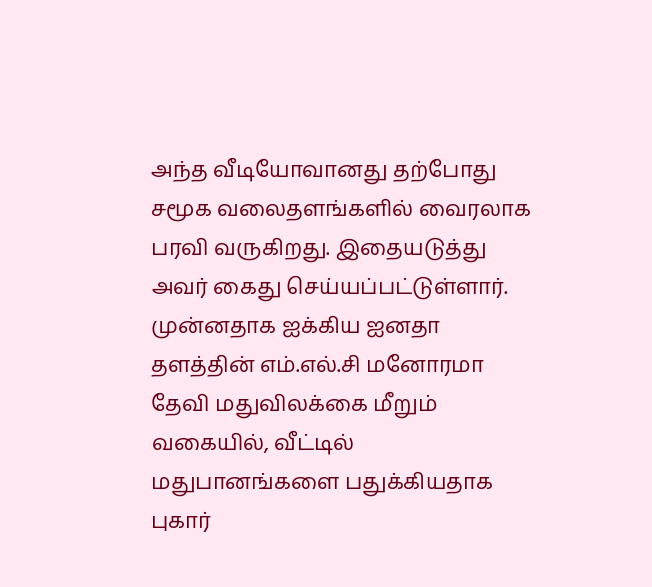அந்த வீடியோவானது தற்போது சமூக வலைதளங்களில் வைரலாக பரவி வருகிறது. இதையடுத்து அவர் கைது செய்யப்பட்டுள்ளார்.
முன்னதாக ஐக்கிய ஐனதா தளத்தின் எம்.எல்.சி மனோரமா தேவி மதுவிலக்கை மீறும் வகையில், வீட்டில் மதுபானங்களை பதுக்கியதாக புகார்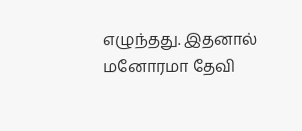எழுந்தது. இதனால் மனோரமா தேவி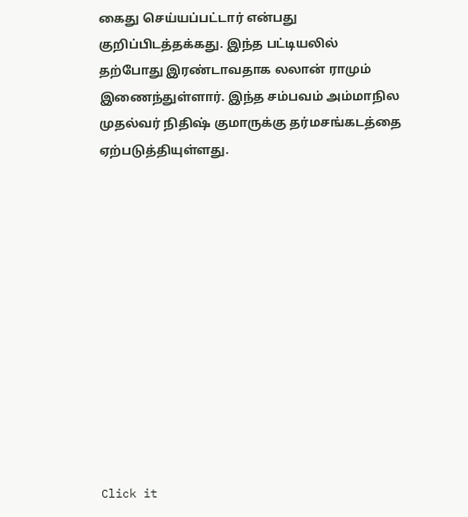கைது செய்யப்பட்டார் என்பது குறிப்பிடத்தக்கது. இந்த பட்டியலில் தற்போது இரண்டாவதாக லலான் ராமும் இணைந்துள்ளார். இந்த சம்பவம் அம்மாநில முதல்வர் நிதிஷ் குமாருக்கு தர்மசங்கடத்தை ஏற்படுத்தியுள்ளது.












Click it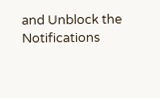and Unblock the Notifications